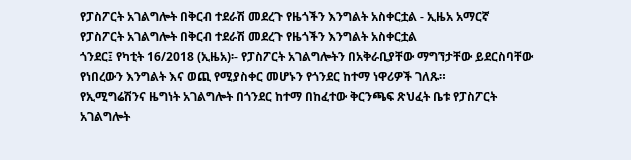የፓስፖርት አገልግሎት በቅርብ ተደራሽ መደረጉ የዜጎችን እንግልት አስቀርቷል - ኢዜአ አማርኛ
የፓስፖርት አገልግሎት በቅርብ ተደራሽ መደረጉ የዜጎችን እንግልት አስቀርቷል
ጎንደር፤ የካቲት 16/2018 (ኢዜአ)፡- የፓስፖርት አገልግሎትን በአቅራቢያቸው ማግኘታቸው ይደርስባቸው የነበረውን እንግልት እና ወጪ የሚያስቀር መሆኑን የጎንደር ከተማ ነዋሪዎች ገለጹ።
የኢሚግሬሽንና ዜግነት አገልግሎት በጎንደር ከተማ በከፈተው ቅርንጫፍ ጽህፈት ቤቱ የፓስፖርት አገልግሎት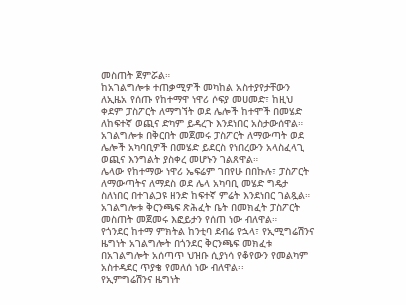መስጠት ጀምሯል።
ከአገልግሎቱ ተጠቃሚዎች መካከል አስተያየታቸውን ለኢዜአ የሰጡ የከተማዋ ነዋሪ ሶፍያ መሀመድ፣ ከዚህ ቀደም ፓስፖርት ለማግኘት ወደ ሌሎች ከተሞች በመሄድ ለከፍተኛ ወጪና ድካም ይዳረጉ እንደነበር አስታውሰዋል።
አገልግሎቱ በቅርበት መጀመሩ ፓስፖርት ለማውጣት ወደ ሌሎች አካባቢዎች በመሄድ ይደርስ የነበረውን አላስፈላጊ ወጪና እንግልት ያስቀረ መሆኑን ገልጸዋል።
ሌላው የከተማው ነዋሪ ኤፍሬም ገበየሁ በበኩሉ፣ ፓስፖርት ለማውጣትና ለማደስ ወደ ሌላ አካባቢ መሄድ ግዴታ ስለነበር በተገልጋዩ ዘንድ ከፍተኛ ምሬት እንደነበር ገልጿል።
አገልግሎቱ ቅርንጫፍ ጽሕፈት ቤት በመክፈት ፓስፖርት መስጠት መጀመሩ እፎይታን የሰጠ ነው ብለዋል።
የጎንደር ከተማ ምክትል ከንቲባ ደብሬ የኋላ፣ የኢሚግሬሽንና ዜግነት አገልግሎት በጎንደር ቅርንጫፍ መክፈቱ በአገልግሎት አሰጣጥ ህዝቡ ሲያነሳ የቆየውን የመልካም አስተዳደር ጥያቄ የመለሰ ነው ብለዋል፡፡
የኢምግሬሽንና ዜግነት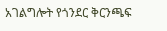አገልግሎት የጎንደር ቅርንጫፍ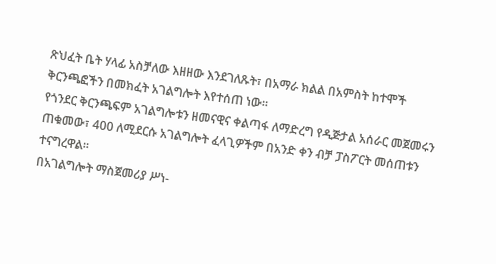ጽህፈት ቤት ሃላፊ አስቻለው እዘዘው እንደገለጹት፣ በአማራ ክልል በአምስት ከተሞች ቅርንጫፎችን በመክፈት አገልግሎት እየተሰጠ ነው።
የጎንደር ቅርንጫፍም አገልግሎቱን ዘመናዊና ቀልጣፋ ለማድረግ የዲጅታል አሰራር መጀመሩን ጠቁመው፣ 400 ለሚደርሱ አገልግሎት ፈላጊዎችም በአንድ ቀን ብቻ ፓስፖርት መሰጠቱን ተናግረዋል፡፡
በአገልግሎት ማስጀመሪያ ሥነ-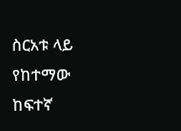ስርአቱ ላይ የከተማው ከፍተኛ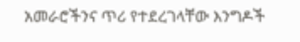አመራሮችንና ጥሪ የተደረገላቸው እንግዶች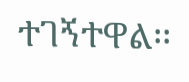ተገኝተዋል፡፡